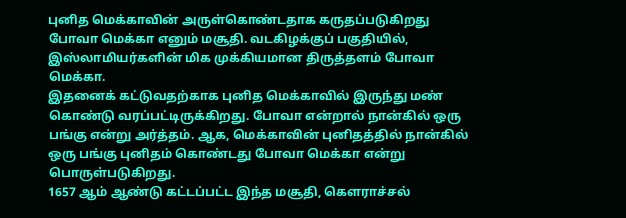புனித மெக்காவின் அருள்கொண்டதாக கருதப்படுகிறது போவா மெக்கா எனும் மசூதி. வடகிழக்குப் பகுதியில், இஸ்லாமியர்களின் மிக முக்கியமான திருத்தளம் போவா மெக்கா.
இதனைக் கட்டுவதற்காக புனித மெக்காவில் இருந்து மண் கொண்டு வரப்பட்டிருக்கிறது. போவா என்றால் நான்கில் ஒரு பங்கு என்று அர்த்தம். ஆக, மெக்காவின் புனிதத்தில் நான்கில் ஒரு பங்கு புனிதம் கொண்டது போவா மெக்கா என்று பொருள்படுகிறது.
1657 ஆம் ஆண்டு கட்டப்பட்ட இந்த மசூதி, கௌராச்சல்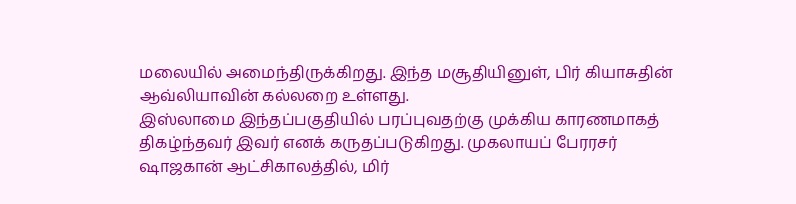மலையில் அமைந்திருக்கிறது. இந்த மசூதியினுள், பிர் கியாசுதின் ஆவ்லியாவின் கல்லறை உள்ளது.
இஸ்லாமை இந்தப்பகுதியில் பரப்புவதற்கு முக்கிய காரணமாகத் திகழ்ந்தவர் இவர் எனக் கருதப்படுகிறது. முகலாயப் பேரரசர் ஷாஜகான் ஆட்சிகாலத்தில், மிர்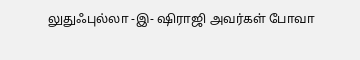லுதுஃபுல்லா -இ- ஷிராஜி அவர்கள் போவா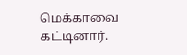மெக்காவை கட்டினார்.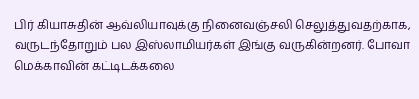பிர் கியாசுதின் ஆவ்லியாவுக்கு நினைவஞ்சலி செலுத்துவதற்காக, வருடந்தோறும் பல இஸ்லாமியர்கள் இங்கு வருகின்றனர். போவா மெக்காவின் கட்டிடக்கலை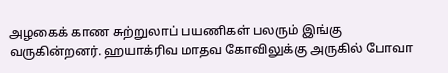அழகைக் காண சுற்றுலாப் பயணிகள் பலரும் இங்கு வருகின்றனர். ஹயாக்ரிவ மாதவ கோவிலுக்கு அருகில் போவா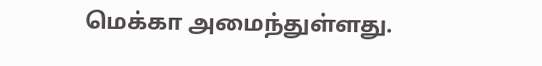மெக்கா அமைந்துள்ளது.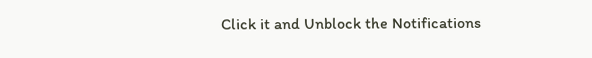Click it and Unblock the Notifications